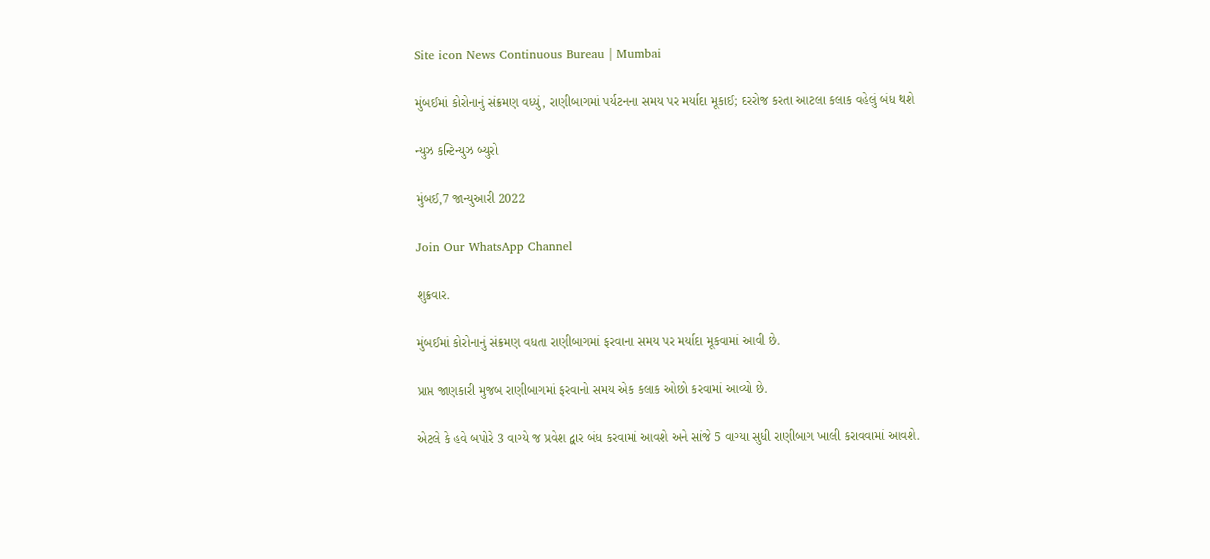Site icon News Continuous Bureau | Mumbai

મુંબઈમાં કોરોનાનું સંક્રમણ વધ્યું, રાણીબાગમાં પર્યટનના સમય પર મર્યાદા મૂકાઈ; દરરોજ કરતા આટલા કલાક વહેલું બંધ થશે

ન્યુઝ કન્ટિન્યુઝ બ્યુરો

મુંબઈ,7 જાન્યુઆરી 2022

Join Our WhatsApp Channel

શુક્રવાર.

મુંબઈમાં કોરોનાનું સંક્રમણ વધતા રાણીબાગમાં ફરવાના સમય પર મર્યાદા મૂકવામાં આવી છે.

પ્રાપ્ત જાણકારી મુજબ રાણીબાગમાં ફરવાનો સમય એક કલાક ઓછો કરવામાં આવ્યો છે.

એટલે કે હવે બપોરે 3 વાગ્યે જ પ્રવેશ દ્વાર બંધ કરવામાં આવશે અને સાંજે 5 વાગ્યા સુધી રાણીબાગ ખાલી કરાવવામાં આવશે.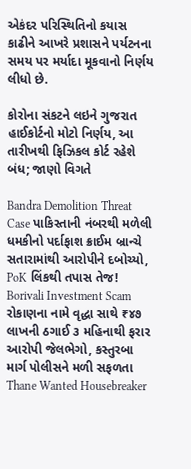એકંદર પરિસ્થિતિનો કયાસ કાઢીને આખરે પ્રશાસને પર્યટનના સમય પર મર્યાદા મૂકવાનો નિર્ણય લીધો છે.

કોરોના સંકટને લઇને ગુજરાત હાઈકોર્ટનો મોટો નિર્ણય, આ તારીખથી ફિઝિકલ કોર્ટ રહેશે બંધ; જાણો વિગતે

Bandra Demolition Threat Case પાકિસ્તાની નંબરથી મળેલી ધમકીનો પર્દાફાશ ક્રાઈમ બ્રાન્ચે સતારામાંથી આરોપીને દબોચ્યો, PoK લિંકથી તપાસ તેજ!
Borivali Investment Scam રોકાણના નામે વૃદ્ધા સાથે ₹૪૭ લાખની ઠગાઈ ૩ મહિનાથી ફરાર આરોપી જેલભેગો, કસ્તુરબા માર્ગ પોલીસને મળી સફળતા
Thane Wanted Housebreaker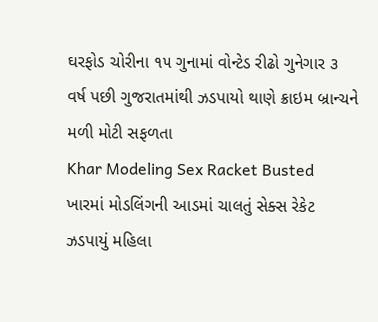ઘરફોડ ચોરીના ૧૫ ગુનામાં વોન્ટેડ રીઢો ગુનેગાર ૩ વર્ષ પછી ગુજરાતમાંથી ઝડપાયો થાણે ક્રાઇમ બ્રાન્ચને મળી મોટી સફળતા
Khar Modeling Sex Racket Busted ખારમાં મોડલિંગની આડમાં ચાલતું સેક્સ રેકેટ ઝડપાયું મહિલા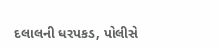દલાલની ધરપકડ, પોલીસે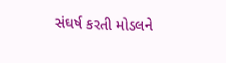સંઘર્ષ કરતી મોડલને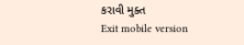કરાવી મુક્ત
Exit mobile version